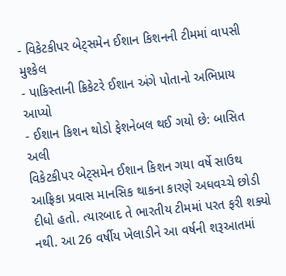- વિકેટકીપર બેટ્સમેન ઈશાન કિશનની ટીમમાં વાપસી મુશ્કેલ
- પાકિસ્તાની ક્રિકેટરે ઈશાન અંગે પોતાનો અભિપ્રાય આપ્યો
- ઈશાન કિશન થોડો ફેશનેબલ થઈ ગયો છે: બાસિત અલી
વિકેટકીપર બેટ્સમેન ઈશાન કિશન ગયા વર્ષે સાઉથ આફ્રિકા પ્રવાસ માનસિક થાકના કારણે અધવચ્ચે છોડી દીધો હતો. ત્યારબાદ તે ભારતીય ટીમમાં પરત ફરી શક્યો નથી. આ 26 વર્ષીય ખેલાડીને આ વર્ષની શરૂઆતમાં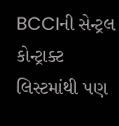BCCIની સેન્ટ્રલ કોન્ટ્રાક્ટ લિસ્ટમાંથી પણ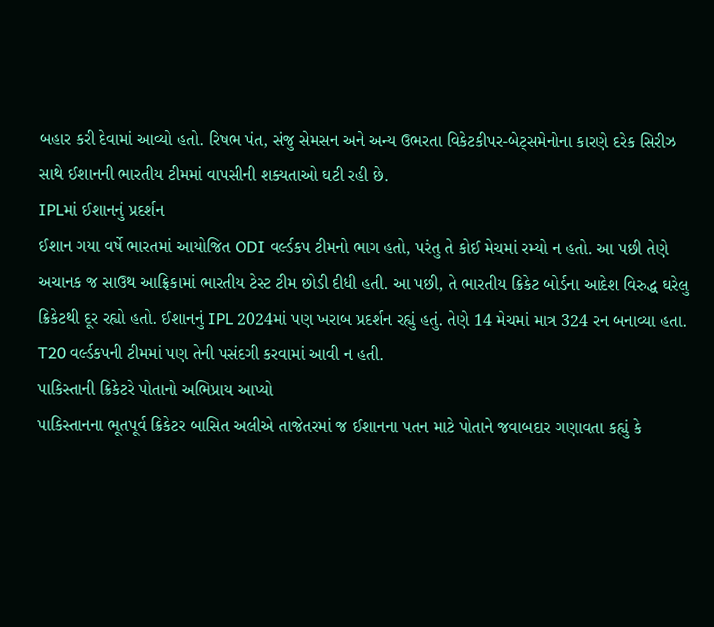બહાર કરી દેવામાં આવ્યો હતો. રિષભ પંત, સંજુ સેમસન અને અન્ય ઉભરતા વિકેટકીપર-બેટ્સમેનોના કારણે દરેક સિરીઝ સાથે ઈશાનની ભારતીય ટીમમાં વાપસીની શક્યતાઓ ઘટી રહી છે.
IPLમાં ઈશાનનું પ્રદર્શન
ઈશાન ગયા વર્ષે ભારતમાં આયોજિત ODI વર્લ્ડકપ ટીમનો ભાગ હતો, પરંતુ તે કોઈ મેચમાં રમ્યો ન હતો. આ પછી તેણે અચાનક જ સાઉથ આફ્રિકામાં ભારતીય ટેસ્ટ ટીમ છોડી દીધી હતી. આ પછી, તે ભારતીય ક્રિકેટ બોર્ડના આદેશ વિરુદ્ધ ઘરેલુ ક્રિકેટથી દૂર રહ્યો હતો. ઈશાનનું IPL 2024માં પણ ખરાબ પ્રદર્શન રહ્યું હતું. તેણે 14 મેચમાં માત્ર 324 રન બનાવ્યા હતા. T20 વર્લ્ડકપની ટીમમાં પણ તેની પસંદગી કરવામાં આવી ન હતી.
પાકિસ્તાની ક્રિકેટરે પોતાનો અભિપ્રાય આપ્યો
પાકિસ્તાનના ભૂતપૂર્વ ક્રિકેટર બાસિત અલીએ તાજેતરમાં જ ઈશાનના પતન માટે પોતાને જવાબદાર ગણાવતા કહ્યું કે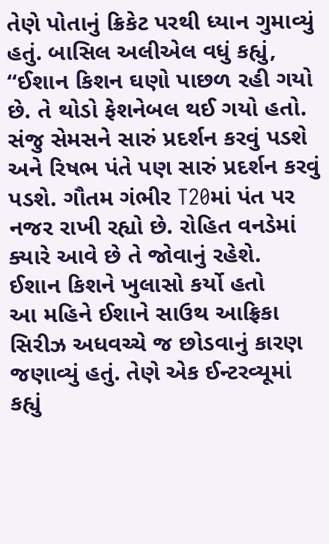તેણે પોતાનું ક્રિકેટ પરથી ધ્યાન ગુમાવ્યું હતું. બાસિલ અલીએલ વધું કહ્યું, “ઈશાન કિશન ઘણો પાછળ રહી ગયો છે. તે થોડો ફેશનેબલ થઈ ગયો હતો. સંજુ સેમસને સારું પ્રદર્શન કરવું પડશે અને રિષભ પંતે પણ સારું પ્રદર્શન કરવું પડશે. ગૌતમ ગંભીર T20માં પંત પર નજર રાખી રહ્યો છે. રોહિત વનડેમાં ક્યારે આવે છે તે જોવાનું રહેશે.
ઈશાન કિશને ખુલાસો કર્યો હતો
આ મહિને ઈશાને સાઉથ આફ્રિકા સિરીઝ અધવચ્ચે જ છોડવાનું કારણ જણાવ્યું હતું. તેણે એક ઈન્ટરવ્યૂમાં કહ્યું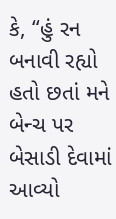કે, “હું રન બનાવી રહ્યો હતો છતાં મને બેન્ચ પર બેસાડી દેવામાં આવ્યો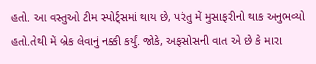હતો. આ વસ્તુઓ ટીમ સ્પોર્ટ્સમાં થાય છે, પરંતુ મેં મુસાફરીનો થાક અનુભવ્યો હતો.તેથી મેં બ્રેક લેવાનું નક્કી કર્યું. જોકે, અફસોસની વાત એ છે કે મારા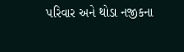પરિવાર અને થોડા નજીકના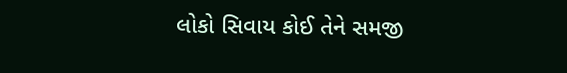લોકો સિવાય કોઈ તેને સમજી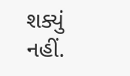શક્યું નહીં.